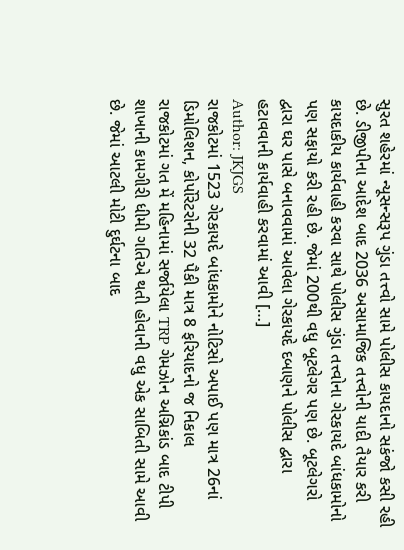સુરત શહેરમાં ન્યૂસન્સરૂપ ગુંડા તત્ત્વો સામે પોલીસ કાયદાનો સકંજો કસી રહી છે. ડીજીપીના આદેશ બાદ 2036 અસામાજિક તત્ત્વોની યાદી તૈયાર કરી કાયદાકીય કાર્યવાહી કરવા સાથે પોલીસ ગુંડા તત્ત્વોના ગેરકાયદે બાંધકામોનો પણ સફાયો કરી રહી છે. જેમાં 200થી વધુ બૂટલેગર પણ છે. બૂટલેગરો દ્વારા ઘર પાસે બનાવવામાં આવેલા ગેરકાયદે દબાણને પોલીસ દ્વારા હટાવવાની કાર્યવાહી કરવામાં આવી […]
Author: JKJGS
રાજકોટમાં 1523 ગેરકાયદે બાંધકામોને નોટિસો અપાઈ પણ માત્ર 26નાં ડિમોલિશન, કોર્પોરેટરોની 32 પૈકી માત્ર 8 ફરિયાદનો જ નિકાલ
રાજકોટમાં ગત મેં મહિનામાં સર્જાયેલા TRP ગેમઝોન અગ્નિકાંડ બાદ ટીપી શાખાની કામગીરી ધીમી ગતિએ થતી હોવાની વધુ એક સાબિતી સામે આવી છે. જેમાં આટલી મોટી દુર્ઘટના બાદ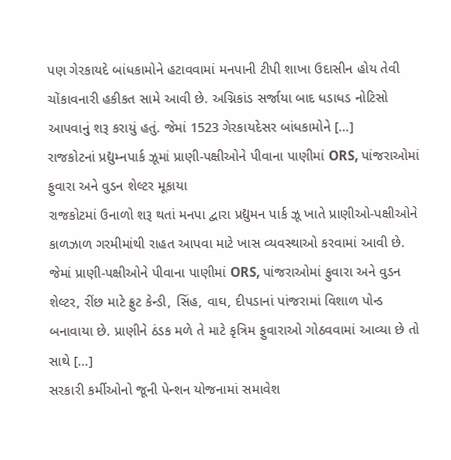પણ ગેરકાયદે બાંધકામોને હટાવવામાં મનપાની ટીપી શાખા ઉદાસીન હોય તેવી ચોંકાવનારી હકીકત સામે આવી છે. અગ્નિકાંડ સર્જાયા બાદ ધડાધડ નોટિસો આપવાનું શરૂ કરાયું હતું. જેમાં 1523 ગેરકાયદેસર બાંધકામોને […]
રાજકોટનાં પ્રદ્યુમ્નપાર્ક ઝૂમાં પ્રાણી-પક્ષીઓને પીવાના પાણીમાં ORS, પાંજરાઓમાં ફુવારા અને વુડન શેલ્ટર મૂકાયા
રાજકોટમાં ઉનાળો શરૂ થતાં મનપા દ્વારા પ્રદ્યુમન પાર્ક ઝૂ ખાતે પ્રાણીઓ-પક્ષીઓને કાળઝાળ ગરમીમાંથી રાહત આપવા માટે ખાસ વ્યવસ્થાઓ કરવામાં આવી છે. જેમાં પ્રાણી-પક્ષીઓને પીવાના પાણીમાં ORS, પાંજરાઓમાં ફુવારા અને વુડન શેલ્ટર, રીંછ માટે ફ્રુટ કેન્ડી, સિંહ, વાઘ, દીપડાનાં પાંજરામાં વિશાળ પોન્ડ બનાવાયા છે. પ્રાણીને ઠંડક મળે તે માટે કૃત્રિમ ફુવારાઓ ગોઠવવામાં આવ્યા છે તો સાથે […]
સરકારી કર્મીઓનો જૂની પેન્શન યોજનામાં સમાવેશ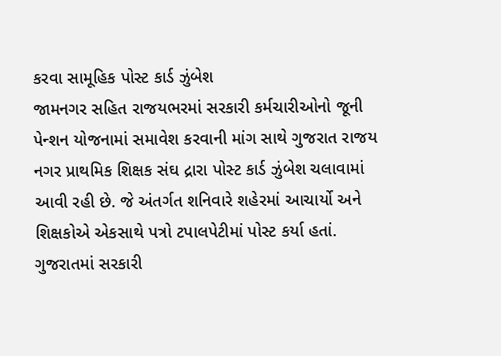કરવા સામૂહિક પોસ્ટ કાર્ડ ઝુંબેશ
જામનગર સહિત રાજયભરમાં સરકારી કર્મચારીઓનો જૂની પેન્શન યોજનામાં સમાવેશ કરવાની માંગ સાથે ગુજરાત રાજય નગર પ્રાથમિક શિક્ષક સંઘ દ્રારા પોસ્ટ કાર્ડ ઝુંબેશ ચલાવામાં આવી રહી છે. જે અંતર્ગત શનિવારે શહેરમાં આચાર્યો અને શિક્ષકોએ એકસાથે પત્રો ટપાલપેટીમાં પોસ્ટ કર્યા હતાં. ગુજરાતમાં સરકારી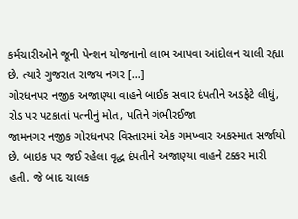કર્મચારીઓને જૂની પેન્શન યોજનાનો લાભ આપવા આંદોલન ચાલી રહ્યા છે. ત્યારે ગુજરાત રાજય નગર […]
ગોરધનપર નજીક અજાણ્યા વાહને બાઈક સવાર દંપતીને અડફેટે લીધું, રોડ પર પટકાતાં પત્નીનું મોત, પતિને ગંભીરઈજા
જામનગર નજીક ગોરધનપર વિસ્તારમાં એક ગમખ્વાર અકસ્માત સર્જાયો છે. બાઇક પર જઈ રહેલા વૃદ્ધ દંપતીને અજાણ્યા વાહને ટક્કર મારી હતી. જે બાદ ચાલક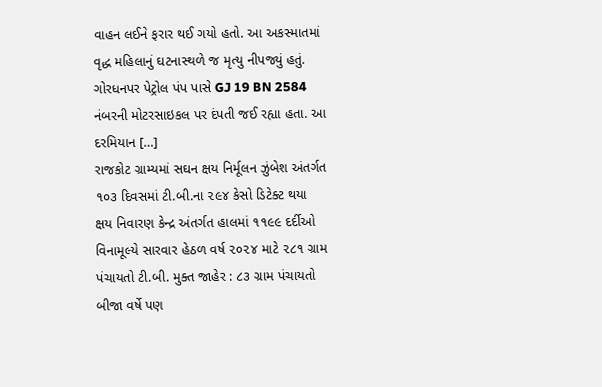વાહન લઈને ફરાર થઈ ગયો હતો. આ અકસ્માતમાં વૃદ્ધ મહિલાનું ઘટનાસ્થળે જ મૃત્યુ નીપજ્યું હતું. ગોરધનપર પેટ્રોલ પંપ પાસે GJ 19 BN 2584 નંબરની મોટરસાઇકલ પર દંપતી જઈ રહ્યા હતા. આ દરમિયાન […]
રાજકોટ ગ્રામ્યમાં સઘન ક્ષય નિર્મૂલન ઝુંબેશ અંતર્ગત ૧૦૩ દિવસમાં ટી.બી.ના ૨૯૪ કેસો ડિટેક્ટ થયા
ક્ષય નિવારણ કેન્દ્ર અંતર્ગત હાલમાં ૧૧૯૯ દર્દીઓ વિનામૂલ્યે સારવાર હેઠળ વર્ષ ૨૦૨૪ માટે ૨૮૧ ગ્રામ પંચાયતો ટી.બી. મુક્ત જાહેર : ૮૩ ગ્રામ પંચાયતો બીજા વર્ષે પણ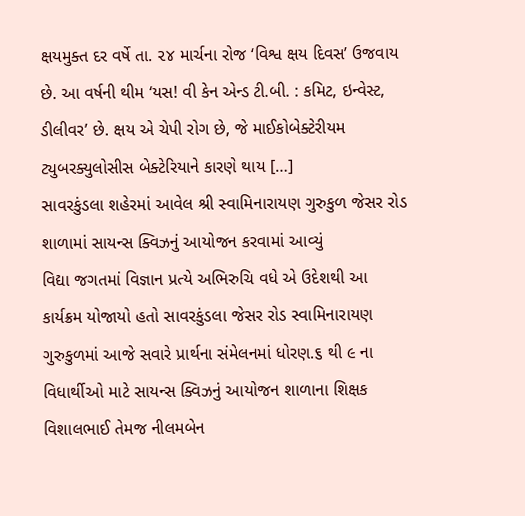ક્ષયમુક્ત દર વર્ષે તા. ૨૪ માર્ચના રોજ ‘વિશ્વ ક્ષય દિવસ’ ઉજવાય છે. આ વર્ષની થીમ ‘યસ! વી કેન એન્ડ ટી.બી. : કમિટ, ઇન્વેસ્ટ, ડીલીવર’ છે. ક્ષય એ ચેપી રોગ છે, જે માઈકોબેક્ટેરીયમ ટ્યુબરક્યુલોસીસ બેક્ટેરિયાને કારણે થાય […]
સાવરકુંડલા શહેરમાં આવેલ શ્રી સ્વામિનારાયણ ગુરુકુળ જેસર રોડ શાળામાં સાયન્સ ક્વિઝનું આયોજન કરવામાં આવ્યું
વિદ્યા જગતમાં વિજ્ઞાન પ્રત્યે અભિરુચિ વધે એ ઉદેશથી આ કાર્યક્રમ યોજાયો હતો સાવરકુંડલા જેસર રોડ સ્વામિનારાયણ ગુરુકુળમાં આજે સવારે પ્રાર્થના સંમેલનમાં ધોરણ.૬ થી ૯ ના વિધાર્થીઓ માટે સાયન્સ ક્વિઝનું આયોજન શાળાના શિક્ષક વિશાલભાઈ તેમજ નીલમબેન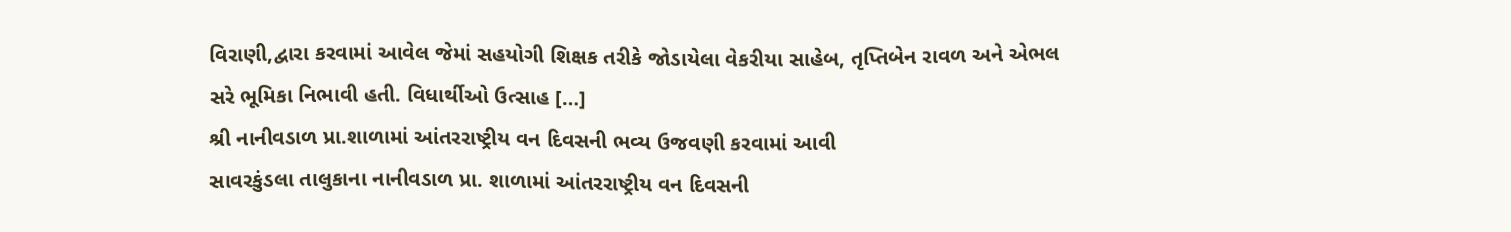વિરાણી,દ્વારા કરવામાં આવેલ જેમાં સહયોગી શિક્ષક તરીકે જોડાયેલા વેકરીયા સાહેબ, તૃપ્તિબેન રાવળ અને એભલ સરે ભૂમિકા નિભાવી હતી. વિધાર્થીઓ ઉત્સાહ […]
શ્રી નાનીવડાળ પ્રા.શાળામાં આંતરરાષ્ટ્રીય વન દિવસની ભવ્ય ઉજવણી કરવામાં આવી
સાવરકુંડલા તાલુકાના નાનીવડાળ પ્રા. શાળામાં આંતરરાષ્ટ્રીય વન દિવસની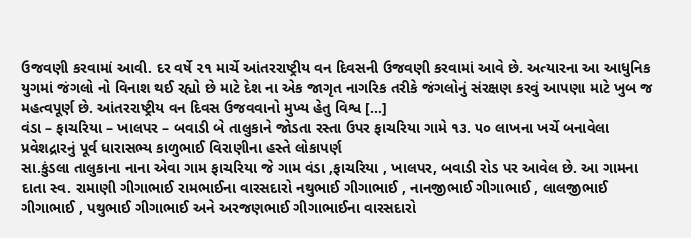ઉજવણી કરવામાં આવી. દર વર્ષે ૨૧ માર્ચે આંતરરાષ્ટ્રીય વન દિવસની ઉજવણી કરવામાં આવે છે. અત્યારના આ આધુનિક યુગમાં જંગલો નો વિનાશ થઈ રહ્યો છે માટે દેશ ના એક જાગૃત નાગરિક તરીકે જંગલોનું સંરક્ષણ કરવું આપણા માટે ખુબ જ મહત્વપૂર્ણ છે. આંતરરાષ્ટ્રીય વન દિવસ ઉજવવાનો મુખ્ય હેતુ વિશ્વ […]
વંડા – ફાચરિયા – ખાલપર – બવાડી બે તાલુકાને જોડતા રસ્તા ઉપર ફાચરિયા ગામે ૧૩. ૫૦ લાખના ખર્ચે બનાવેલા પ્રવેશદ્રારનું પૂર્વ ધારાસભ્ય કાળુભાઈ વિરાણીના હસ્તે લોકાપર્ણ
સા.કુંડલા તાલુકાના નાના એવા ગામ ફાચરિયા જે ગામ વંડા ,ફાચરિયા , ખાલપર, બવાડી રોડ પર આવેલ છે. આ ગામના દાતા સ્વ. રામાણી ગીગાભાઈ રામભાઈના વારસદારો નથુભાઈ ગીગાભાઈ , નાનજીભાઈ ગીગાભાઈ , લાલજીભાઈ ગીગાભાઈ , પથુભાઈ ગીગાભાઈ અને અરજણભાઈ ગીગાભાઈના વારસદારો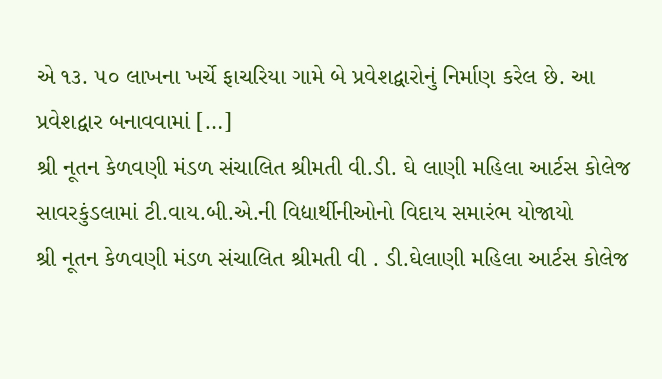એ ૧૩. ૫૦ લાખના ખર્ચે ફાચરિયા ગામે બે પ્રવેશદ્વારોનું નિર્માણ કરેલ છે. આ પ્રવેશદ્વાર બનાવવામાં […]
શ્રી નૂતન કેળવણી મંડળ સંચાલિત શ્રીમતી વી.ડી. ઘે લાણી મહિલા આર્ટસ કોલેજ સાવરકુંડલામાં ટી.વાય.બી.એ.ની વિદ્યાર્થીનીઓનો વિદાય સમારંભ યોજાયો
શ્રી નૂતન કેળવણી મંડળ સંચાલિત શ્રીમતી વી . ડી.ઘેલાણી મહિલા આર્ટસ કોલેજ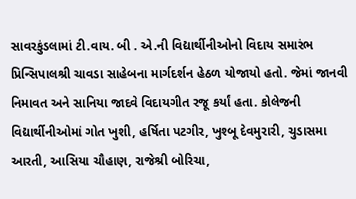સાવરકુંડલામાં ટી.વાય. બી . એ.ની વિદ્યાર્થીનીઓનો વિદાય સમારંભ પ્રિન્સિપાલશ્રી ચાવડા સાહેબના માર્ગદર્શન હેઠળ યોજાયો હતો. જેમાં જાનવી નિમાવત અને સાનિયા જાદવે વિદાયગીત રજૂ કર્યાં હતા. કોલેજની વિદ્યાર્થીનીઓમાં ગોત ખુશી, હર્ષિતા પટગીર, ખુશ્બૂ દેવમુરારી, ચુડાસમા આરતી, આસિયા ચૌહાણ, રાજેશ્રી બોરિચા,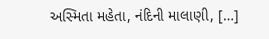અસ્મિતા મહેતા, નંદિની માલાણી, […]